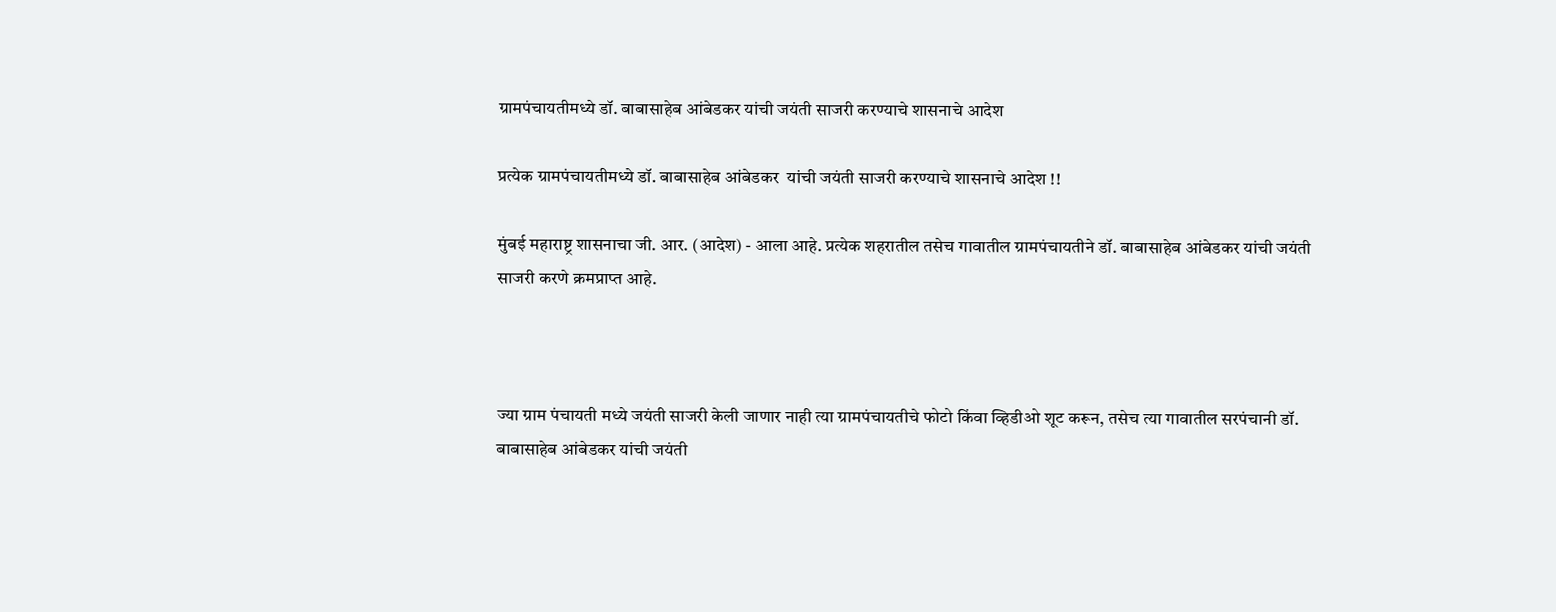ग्रामपंचायतीमध्ये डॉ. बाबासाहेब आंबेडकर यांची जयंती साजरी करण्याचे शासनाचे आदेश

प्रत्येक ग्रामपंचायतीमध्ये डॉ. बाबासाहेब आंबेडकर  यांची जयंती साजरी करण्याचे शासनाचे आदेश !!

मुंबई महाराष्ट्र शासनाचा जी. आर. (आदेश) - आला आहे. प्रत्येक शहरातील तसेच गावातील ग्रामपंचायतीने डॉ. बाबासाहेब आंबेडकर यांची जयंती साजरी करणे क्रमप्राप्त आहे.



ज्या ग्राम पंचायती मध्ये जयंती साजरी केली जाणार नाही त्या ग्रामपंचायतीचे फोटो किंवा व्हिडीओ शूट करून, तसेच त्या गावातील सरपंचानी डॉ. बाबासाहेब आंबेडकर यांची जयंती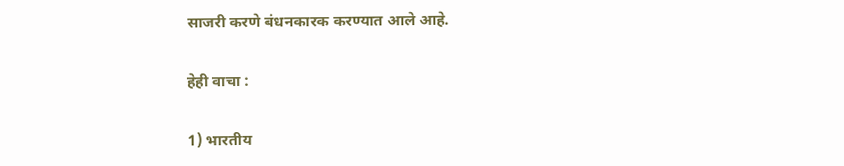साजरी करणे बंधनकारक करण्यात आले आहे.

हेही वाचा :

1) भारतीय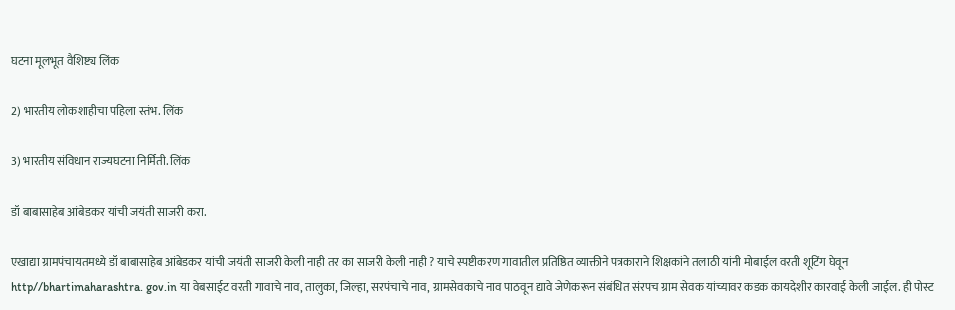घटना मूलभूत वैशिष्ट्य लिंक

2) भारतीय लोकशाहीचा पहिला स्तंभ. लिंक

3) भारतीय संविधान राज्यघटना निर्मिती. लिंक

डॉ बाबासाहेब आंबेडकर यांची जयंती साजरी करा.

एखाद्या ग्रामपंचायतमध्ये डॉ बाबासाहेब आंबेडकर यांची जयंती साजरी केली नाही तर का साजरी केली नाही ? याचे स्पष्टीकरण गावातील प्रतिष्ठित व्याक्तीने पत्रकाराने शिक्षकांने तलाठी यांनी मोबाईल वरती शूटिंग घेवून http//bhartimaharashtra. gov.in या वेबसाईट वरती गावाचे नाव, तालुका, जिल्हा, सरपंचाचे नाव, ग्रामसेवकाचे नाव पाठवून द्यावे जेणेकरून संबंधित संरपच ग्राम सेवक यांच्यावर कडक कायदेशीर कारवाई केली जाईल. ही पोस्ट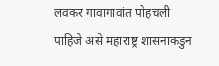लवकर गावागावांत पोहचली पाहिजे असे महाराष्ट्र शासनाकडुन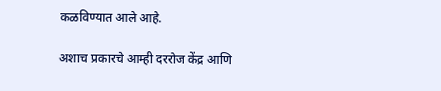कळविण्यात आले आहे.

अशाच प्रकारचे आम्ही दररोज केंद्र आणि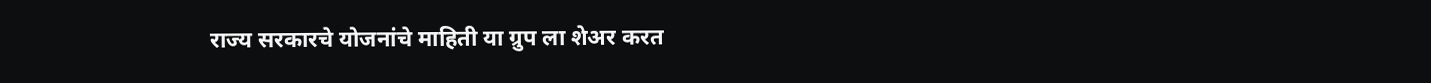राज्य सरकारचे योजनांचे माहिती या ग्रुप ला शेअर करत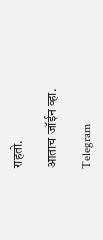राहतो.

आताच जॉईन व्हा.

Telegram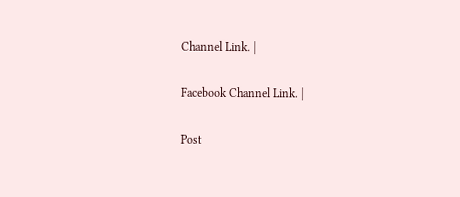Channel Link. |

Facebook Channel Link. |

Post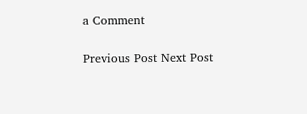a Comment

Previous Post Next Post